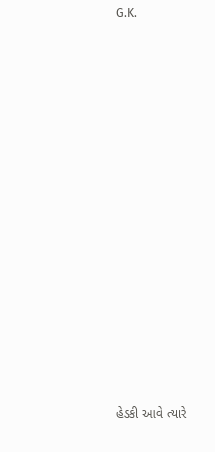G.K.
















હેડકી આવે ત્યારે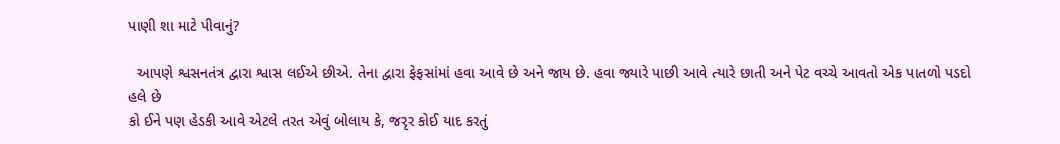પાણી શા માટે પીવાનું?

  આપણે શ્વસનતંત્ર દ્વારા શ્વાસ લઈએ છીએ. તેના દ્વારા ફેફસાંમાં હવા આવે છે અને જાય છે. હવા જ્યારે પાછી આવે ત્યારે છાતી અને પેટ વચ્ચે આવતો એક પાતળો પડદો હલે છે
કો ઈને પણ હેડકી આવે એટલે તરત એવું બોલાય કે, જરૃર કોઈ યાદ કરતું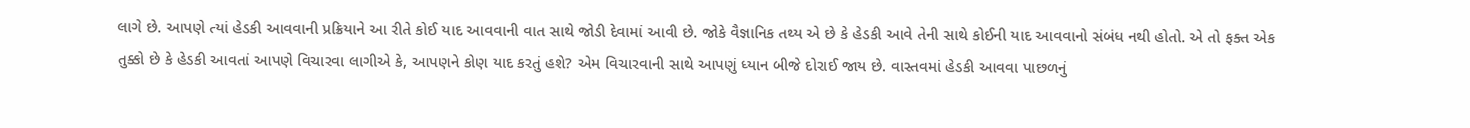લાગે છે. આપણે ત્યાં હેડકી આવવાની પ્રક્રિયાને આ રીતે કોઈ યાદ આવવાની વાત સાથે જોડી દેવામાં આવી છે. જોકે વૈજ્ઞાનિક તથ્ય એ છે કે હેડકી આવે તેની સાથે કોઈની યાદ આવવાનો સંબંધ નથી હોતો. એ તો ફક્ત એક તુક્કો છે કે હેડકી આવતાં આપણે વિચારવા લાગીએ કે, આપણને કોણ યાદ કરતું હશે? એમ વિચારવાની સાથે આપણું ધ્યાન બીજે દોરાઈ જાય છે. વાસ્તવમાં હેડકી આવવા પાછળનું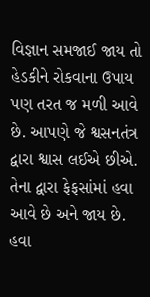વિજ્ઞાન સમજાઈ જાય તો હેડકીને રોકવાના ઉપાય પણ તરત જ મળી આવે છે. આપણે જે શ્વસનતંત્ર દ્વારા શ્વાસ લઈએ છીએ. તેના દ્વારા ફેફસાંમાં હવા આવે છે અને જાય છે. હવા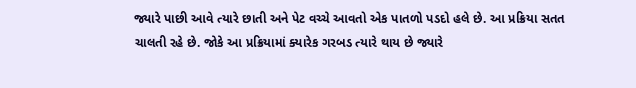જ્યારે પાછી આવે ત્યારે છાતી અને પેટ વચ્ચે આવતો એક પાતળો પડદો હલે છે. આ પ્રક્રિયા સતત ચાલતી રહે છે. જોકે આ પ્રક્રિયામાં ક્યારેક ગરબડ ત્યારે થાય છે જ્યારે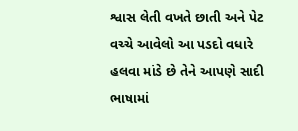શ્વાસ લેતી વખતે છાતી અને પેટ વચ્ચે આવેલો આ પડદો વધારે હલવા માંડે છે તેને આપણે સાદી ભાષામાં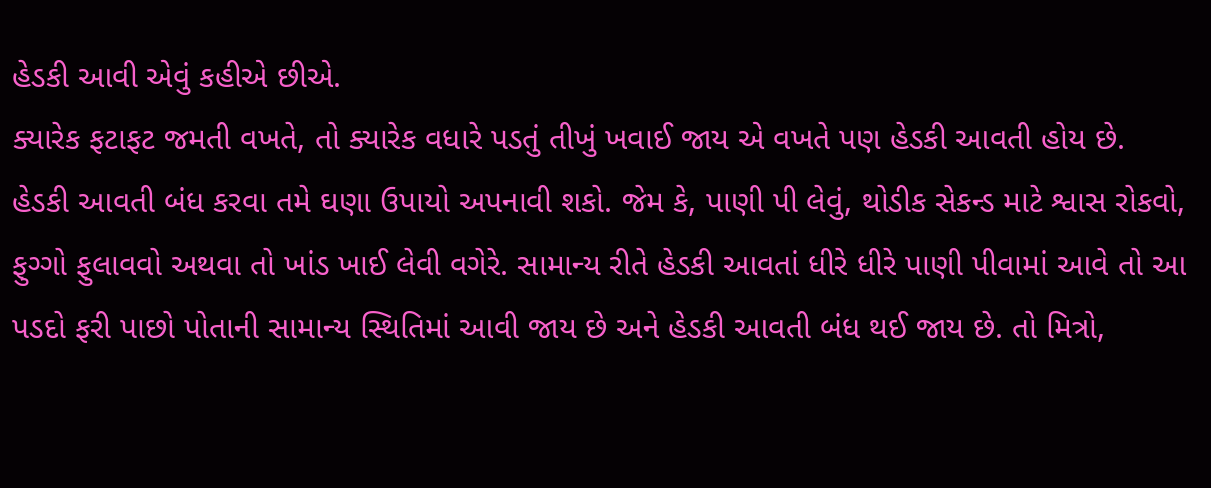હેડકી આવી એવું કહીએ છીએ.
ક્યારેક ફટાફટ જમતી વખતે, તો ક્યારેક વધારે પડતું તીખું ખવાઈ જાય એ વખતે પણ હેડકી આવતી હોય છે.
હેડકી આવતી બંધ કરવા તમે ઘણા ઉપાયો અપનાવી શકો. જેમ કે, પાણી પી લેવું, થોડીક સેકન્ડ માટે શ્વાસ રોકવો, ફુગ્ગો ફુલાવવો અથવા તો ખાંડ ખાઈ લેવી વગેરે. સામાન્ય રીતે હેડકી આવતાં ધીરે ધીરે પાણી પીવામાં આવે તો આ પડદો ફરી પાછો પોતાની સામાન્ય સ્થિતિમાં આવી જાય છે અને હેડકી આવતી બંધ થઈ જાય છે. તો મિત્રો,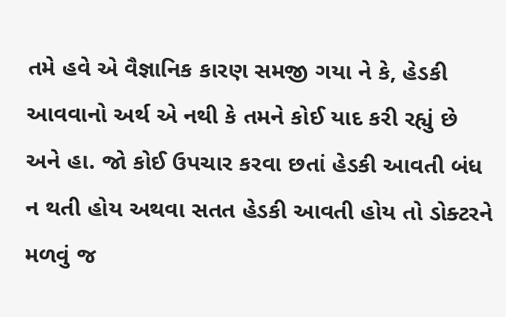તમે હવે એ વૈજ્ઞાનિક કારણ સમજી ગયા ને કે, હેડકી આવવાનો અર્થ એ નથી કે તમને કોઈ યાદ કરી રહ્યું છે અને હા. જો કોઈ ઉપચાર કરવા છતાં હેડકી આવતી બંધ ન થતી હોય અથવા સતત હેડકી આવતી હોય તો ડોક્ટરને મળવું જ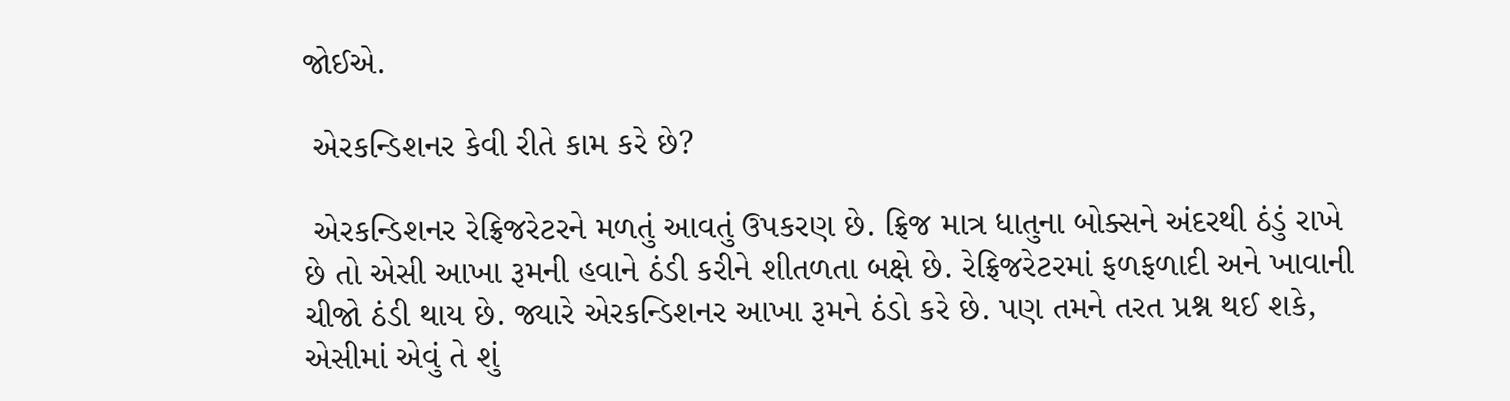જોઈએ.

 એરકન્ડિશનર કેવી રીતે કામ કરે છે?

 એરકન્ડિશનર રેફ્રિજરેટરને મળતું આવતું ઉપકરણ છે. ફ્રિજ માત્ર ધાતુના બોક્સને અંદરથી ઠંડું રાખે છે તો એસી આખા રૂમની હવાને ઠંડી કરીને શીતળતા બક્ષે છે. રેફ્રિજરેટરમાં ફળફળાદી અને ખાવાની ચીજો ઠંડી થાય છે. જ્યારે એરકન્ડિશનર આખા રૂમને ઠંડો કરે છે. પણ તમને તરત પ્રશ્ન થઈ શકે, એસીમાં એવું તે શું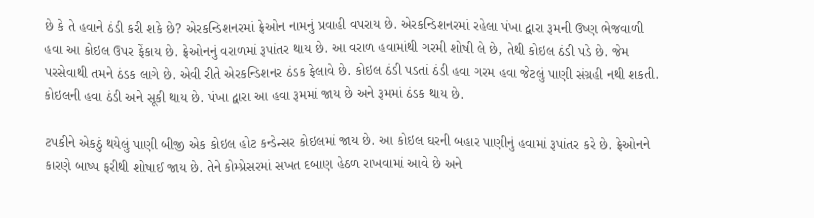છે કે તે હવાને ઠંડી કરી શકે છે? એરકન્ડિશનરમાં ફ્રેઓન નામનું પ્રવાહી વપરાય છે. એરકન્ડિશનરમાં રહેલા પંખા દ્વારા રૂમની ઉષ્ણ ભેજવાળી હવા આ કોઇલ ઉપર ફેંકાય છે. ફ્રેઓનનું વરાળમાં રૂપાંતર થાય છે. આ વરાળ હવામાંથી ગરમી શોષી લે છે, તેથી કોઇલ ઠંડી પડે છે. જેમ પરસેવાથી તમને ઠંડક લાગે છે. એવી રીતે એરકન્ડિશનર ઠંડક ફેલાવે છે. કોઇલ ઠંડી પડતાં ઠંડી હવા ગરમ હવા જેટલું પાણી સંગ્રહી નથી શકતી. કોઇલની હવા ઠંડી અને સૂકી થાય છે. પંખા દ્વારા આ હવા રૂમમાં જાય છે અને રૂમમાં ઠંડક થાય છે.

ટપકીને એકઠું થયેલું પાણી બીજી એક કોઇલ હોટ કન્ડેન્સર કોઇલમાં જાય છે. આ કોઇલ ઘરની બહાર પાણીનું હવામાં રૂપાંતર કરે છે. ફ્રેઓનને કારણે બાષ્પ ફરીથી શોષાઈ જાય છે. તેને કોમ્પ્રેસરમાં સખત દબાણ હેઠળ રાખવામાં આવે છે અને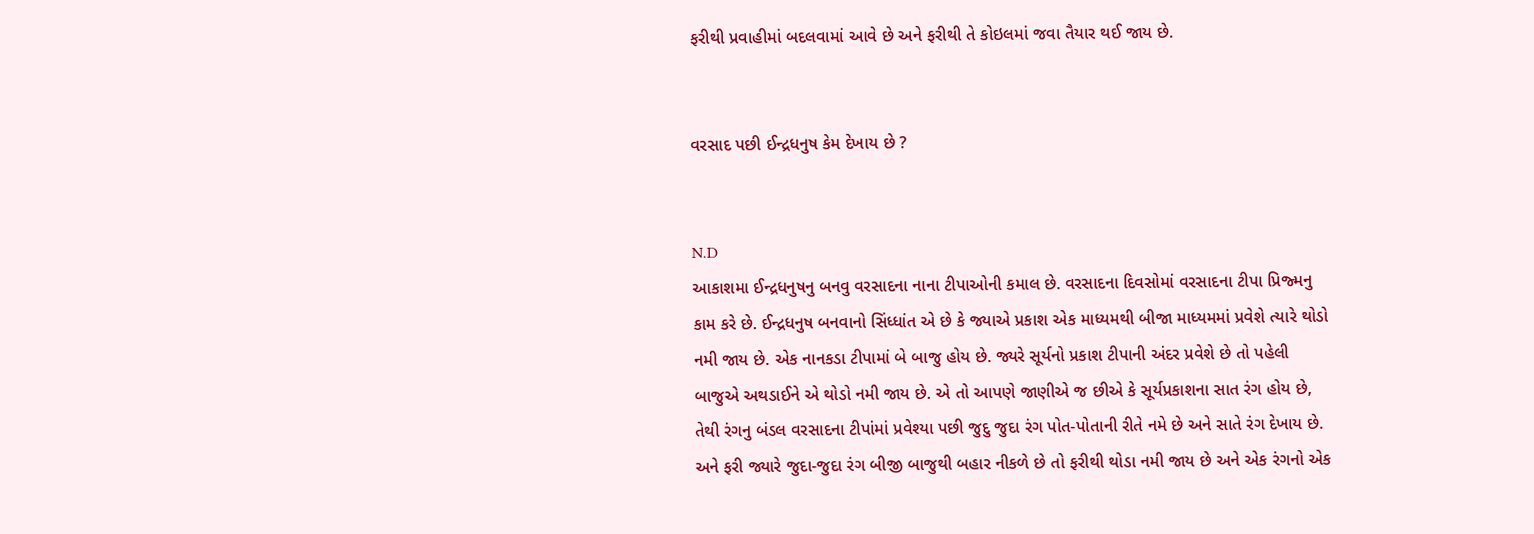ફરીથી પ્રવાહીમાં બદલવામાં આવે છે અને ફરીથી તે કોઇલમાં જવા તૈયાર થઈ જાય છે.


વરસાદ પછી ઈન્દ્રધનુષ કેમ દેખાય છે ?


N.D
આકાશમા ઈન્દ્રધનુષનુ બનવુ વરસાદના નાના ટીપાઓની કમાલ છે. વરસાદના દિવસોમાં વરસાદના ટીપા પ્રિજ્મનુ કામ કરે છે. ઈન્દ્રધનુષ બનવાનો સિંધ્ધાંત એ છે કે જ્યાએ પ્રકાશ એક માધ્યમથી બીજા માધ્યમમાં પ્રવેશે ત્યારે થોડો નમી જાય છે. એક નાનકડા ટીપામાં બે બાજુ હોય છે. જ્યરે સૂર્યનો પ્રકાશ ટીપાની અંદર પ્રવેશે છે તો પહેલી બાજુએ અથડાઈને એ થોડો નમી જાય છે. એ તો આપણે જાણીએ જ છીએ કે સૂર્યપ્રકાશના સાત રંગ હોય છે, તેથી રંગનુ બંડલ વરસાદના ટીપાંમાં પ્રવેશ્યા પછી જુદુ જુદા રંગ પોત-પોતાની રીતે નમે છે અને સાતે રંગ દેખાય છે. અને ફરી જ્યારે જુદા-જુદા રંગ બીજી બાજુથી બહાર નીકળે છે તો ફરીથી થોડા નમી જાય છે અને એક રંગનો એક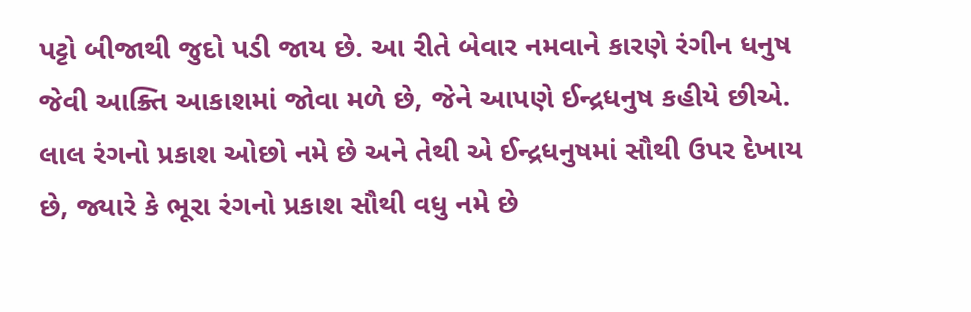પટ્ટો બીજાથી જુદો પડી જાય છે. આ રીતે બેવાર નમવાને કારણે રંગીન ધનુષ જેવી આક્ર્તિ આકાશમાં જોવા મળે છે, જેને આપણે ઈન્દ્રધનુષ કહીયે છીએ. લાલ રંગનો પ્રકાશ ઓછો નમે છે અને તેથી એ ઈન્દ્રધનુષમાં સૌથી ઉપર દેખાય છે, જ્યારે કે ભૂરા રંગનો પ્રકાશ સૌથી વધુ નમે છે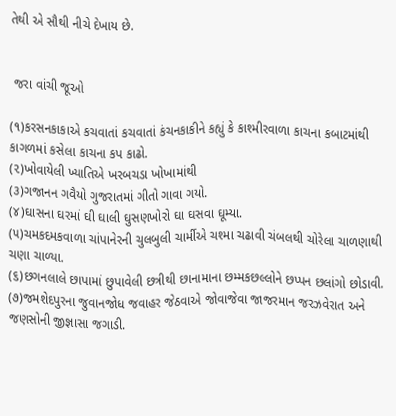તેથી એ સૌથી નીચે દેખાય છે.


 જરા વાંચી જૂઓ

(૧)કરસનકાકાએ કચવાતાં કચવાતાં કંચનકાકીને કહ્યું કે કાશ્મીરવાળા કાચના કબાટમાંથી કાગળમાં કસેલા કાચના કપ કાઢો.
(૨)ખોવાયેલી ખ્યાતિએ ખરબચડા ખોખામાંથી
(૩)ગજાનન ગવૈયો ગુજરાતમાં ગીતો ગાવા ગયો.
(૪)ઘાસના ઘરમાં ઘી ઘાલી ઘુસણખોરો ઘા ઘસવા ઘૂમ્યા.
(૫)ચમકદમકવાળા ચાંપાનેરની ચુલબુલી ચાર્મીએ ચશ્મા ચઢાવી ચંબલથી ચોરેલા ચાળણાથી ચણા ચાળ્યા.
(૬)છગનલાલે છાપામાં છુપાવેલી છત્રીથી છાનામાના છમ્મકછલ્લોને છપ્પન છલાંગો છોડાવી.
(૭)જમશેદપુરના જુવાનજોધ જવાહર જેઠવાએ જોવાજેવા જાજરમાન જરઝવેરાત અને જણસોની જીજ્ઞાસા જગાડી.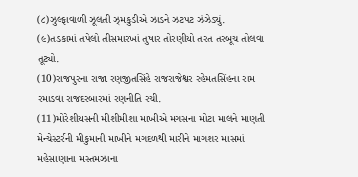(૮)ઝુલ્ફાવાળી ઝૂલતી ઝ્મકુડીએ ઝાડને ઝટપટ ઝંઝેડ્યું.
(૯)તડકામાં તપેલો તીસમારખાં તુષાર તોરણીયો તરત તરબૂચ તોલવા તૂટ્યો.
(10)રાજપુરના રાજા રણજીતસિંહે રાજરાજેશ્વર રહેમતસિંહના રામ રમાડવા રાજદરબારમાં રણનીતિ રચી.
(11)મોરેશીયસની મીશીમીશા માખીએ મગસના મોટા માલને માણતી મેન્ચેસ્ટર્રની મીકુમાની માખીને મગદળથી મારીને માગશર માસમાં મહેસાણાના મસ્તમઝાના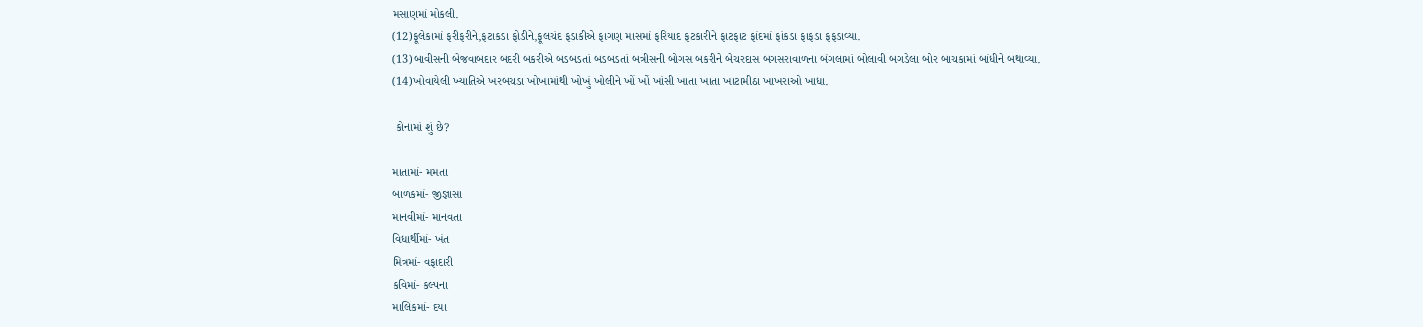મસાણમાં મોકલી.
(12)ફૂલેકામાં ફરીફરીને,ફટાકડા ફોડીને,ફૂલચંદ ફડાકીએ ફાગણ માસમાં ફરિયાદ ફટકારીને ફાટફાટ ફાંદમાં ફાંકડા ફાફડા ફફડાવ્યા.
(13)બાવીસની બેજવાબદાર બદરી બકરીએ બડબડતાં બડબડતાં બત્રીસની બોગસ બકરીને બેચરદાસ બગસરાવાળના બંગલામાં બોલાવી બગડેલા બોર બાચકામાં બાંધીને બથાવ્યા.
(14)ખોવાયેલી ખ્યાતિએ ખરબચડા ખોખામાંથી ખોખું ખોલીને ખોં ખોં ખાંસી ખાતા ખાતા ખાટામીઠા ખાખરાઓ ખાધા.

 કોનામાં શું છે?

માતામાં- મમતા
બાળકમાં- જીજ્ઞાસા
માનવીમાં- માનવતા
વિધાર્થીમાં- ખંત
મિત્રમાં- વફાદારી
કવિમાં- કલ્પના
માલિકમાં- દયા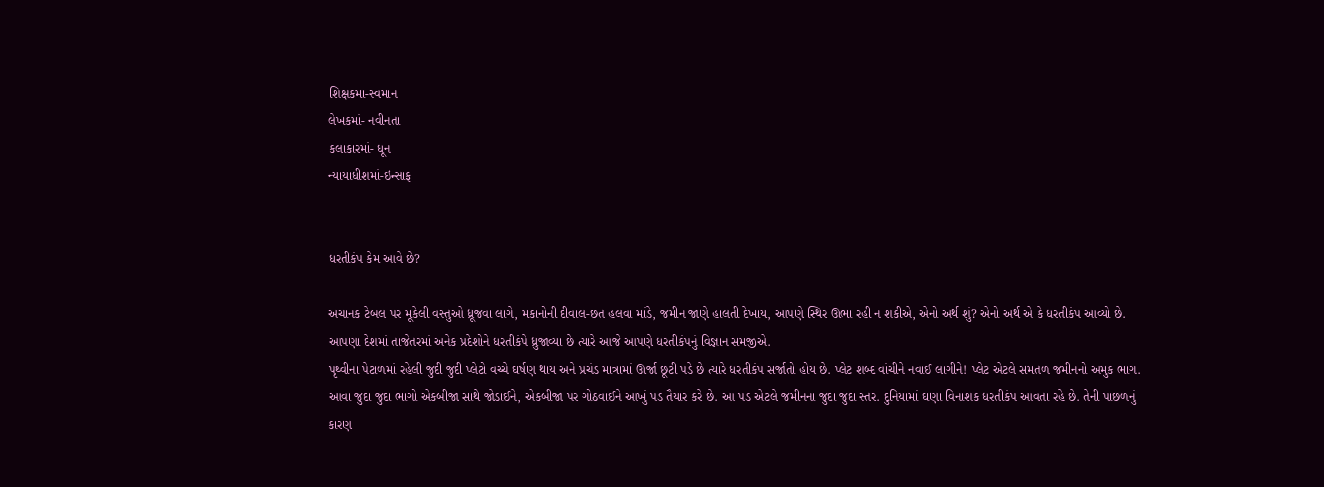શિક્ષકમા-સ્વમાન
લેખકમાં- નવીનતા
કલાકારમાં- ધૂન
ન્યાયાધીશમાં-ઇન્સાફ


ધરતીકંપ કેમ આવે છે?

અચાનક ટેબલ પર મૂકેલી વસ્તુઓ ધ્રૂજવા લાગે, મકાનોની દીવાલ-છત હલવા માંડે, જમીન જાણે હાલતી દેખાય, આપણે સ્થિર ઊભા રહી ન શકીએ, એનો અર્થ શું? એનો અર્થ એ કે ધરતીકંપ આવ્યો છે. આપણા દેશમાં તાજેતરમાં અનેક પ્રદેશોને ધરતીકંપે ધ્રુજાવ્યા છે ત્યારે આજે આપણે ધરતીકંપનું વિજ્ઞાન સમજીએ.
પૃથ્વીના પેટાળમાં રહેલી જુદી જુદી પ્લેટો વચ્ચે ઘર્ષણ થાય અને પ્રચંડ માત્રામાં ઊર્જા છૂટી પડે છે ત્યારે ધરતીકંપ સર્જાતો હોય છે. પ્લેટ શબ્દ વાંચીને નવાઈ લાગીને! પ્લેટ એટલે સમતળ જમીનનો અમુક ભાગ. આવા જુદા જુદા ભાગો એકબીજા સાથે જોડાઈને, એકબીજા પર ગોઠવાઈને આખું પડ તૈયાર કરે છે. આ પડ એટલે જમીનના જુદા જુદા સ્તર. દુનિયામાં ઘણા વિનાશક ધરતીકંપ આવતા રહે છે. તેની પાછળનું કારણ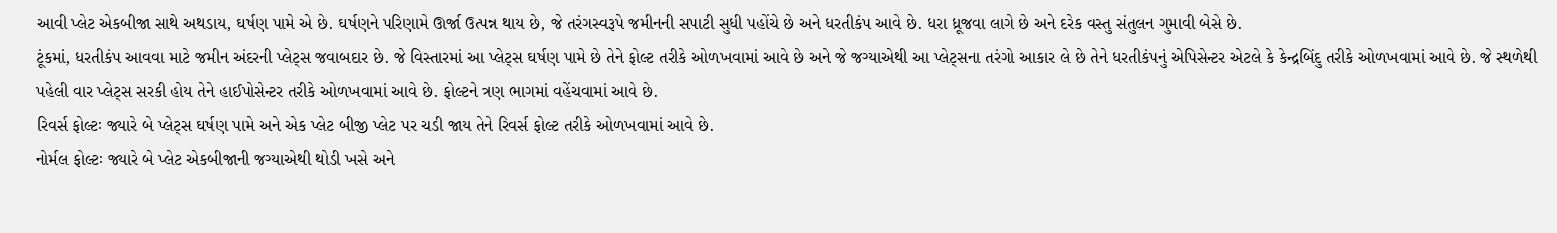આવી પ્લેટ એકબીજા સાથે અથડાય, ઘર્ષણ પામે એ છે. ઘર્ષણને પરિણામે ઊર્જા ઉત્પન્ન થાય છે, જે તરંગસ્વરૂપે જમીનની સપાટી સુધી પહોંચે છે અને ધરતીકંપ આવે છે. ધરા ધ્રૂજવા લાગે છે અને દરેક વસ્તુ સંતુલન ગુમાવી બેસે છે.
ટૂંકમાં, ધરતીકંપ આવવા માટે જમીન અંદરની પ્લેટ્સ જવાબદાર છે. જે વિસ્તારમાં આ પ્લેટ્સ ઘર્ષણ પામે છે તેને ફોલ્ટ તરીકે ઓળખવામાં આવે છે અને જે જગ્યાએથી આ પ્લેટ્સના તરંગો આકાર લે છે તેને ધરતીકંપનું એપિસેન્ટર એટલે કે કેન્દ્રબિંદુ તરીકે ઓળખવામાં આવે છે. જે સ્થળેથી પહેલી વાર પ્લેટ્સ સરકી હોય તેને હાઈપોસેન્ટર તરીકે ઓળખવામાં આવે છે. ફોલ્ટને ત્રણ ભાગમાં વહેંચવામાં આવે છે.
રિવર્સ ફોલ્ટઃ જ્યારે બે પ્લેટ્સ ઘર્ષણ પામે અને એક પ્લેટ બીજી પ્લેટ પર ચડી જાય તેને રિવર્સ ફોલ્ટ તરીકે ઓળખવામાં આવે છે.
નોર્મલ ફોલ્ટઃ જ્યારે બે પ્લેટ એકબીજાની જગ્યાએથી થોડી ખસે અને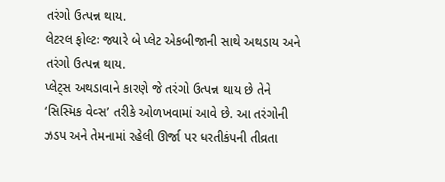તરંગો ઉત્પન્ન થાય.
લેટરલ ફોલ્ટઃ જ્યારે બે પ્લેટ એકબીજાની સાથે અથડાય અને તરંગો ઉત્પન્ન થાય.
પ્લેટ્સ અથડાવાને કારણે જે તરંગો ઉત્પન્ન થાય છે તેને ‘સિસ્મિક વેવ્સ’ તરીકે ઓળખવામાં આવે છે. આ તરંગોની ઝડપ અને તેમનામાં રહેલી ઊર્જા પર ધરતીકંપની તીવ્રતા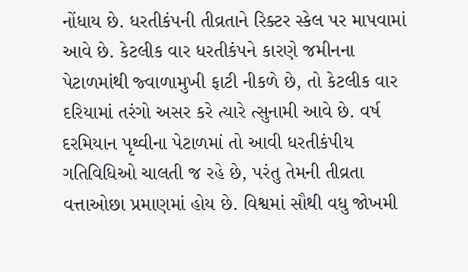નોંધાય છે. ધરતીકંપની તીવ્રતાને રિક્ટર સ્કેલ પર માપવામાં આવે છે. કેટલીક વાર ધરતીકંપને કારણે જમીનના પેટાળમાંથી જ્વાળામુખી ફાટી નીકળે છે, તો કેટલીક વાર દરિયામાં તરંગો અસર કરે ત્યારે ત્સુનામી આવે છે. વર્ષ દરમિયાન પૃથ્વીના પેટાળમાં તો આવી ધરતીકંપીય ગતિવિધિઓ ચાલતી જ રહે છે, પરંતુ તેમની તીવ્રતા વત્તાઓછા પ્રમાણમાં હોય છે. વિશ્વમાં સૌથી વધુ જોખમી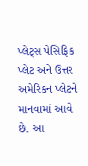પ્લેટ્સ પેસિફિક પ્લેટ અને ઉત્તર અમેરિકન પ્લેટને માનવામાં આવે છે. આ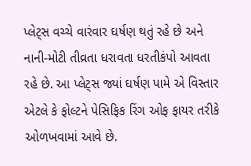પ્લેટ્સ વચ્ચે વારંવાર ઘર્ષણ થતું રહે છે અને નાની-મોટી તીવ્રતા ધરાવતા ધરતીકંપો આવતા રહે છે. આ પ્લેટ્સ જ્યાં ઘર્ષણ પામે એ વિસ્તાર એટલે કે ફોલ્ટને પેસિફિક રિંગ ઓફ ફાયર તરીકે ઓળખવામાં આવે છે.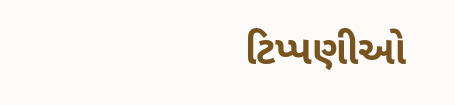ટિપ્પણીઓ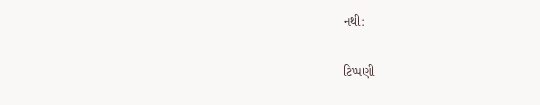નથી:

ટિપ્પણી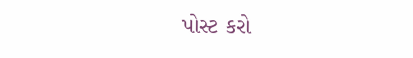પોસ્ટ કરો